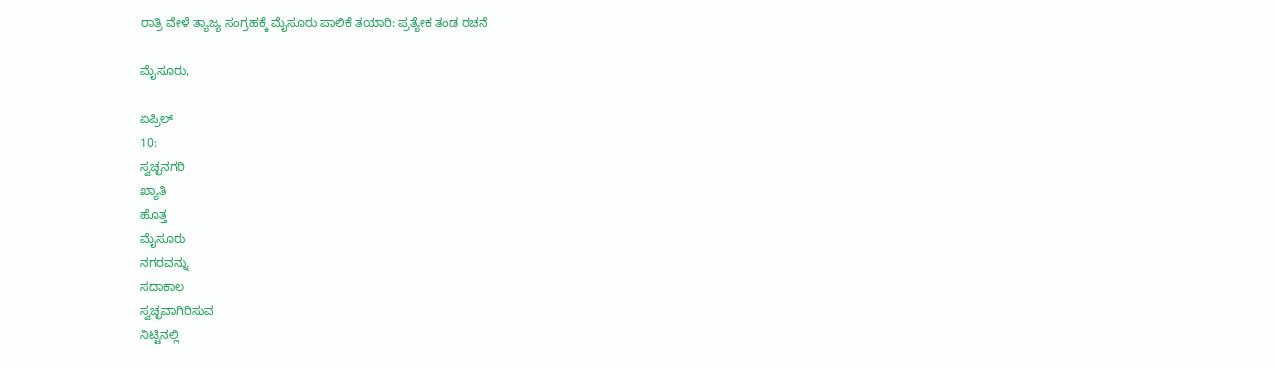ರಾತ್ರಿ ವೇಳೆ ತ್ಯಾಜ್ಯ ಸಂಗ್ರಹಕ್ಕೆ ಮೈಸೂರು ಪಾಲಿಕೆ ತಯಾರಿ: ಪ್ರತ್ಯೇಕ ತಂಡ ರಚನೆ

ಮೈಸೂರು,

ಏಪ್ರಿಲ್
10:
ಸ್ವಚ್ಛನಗರಿ
ಖ್ಯಾತಿ
ಹೊತ್ತ
ಮೈಸೂರು
ನಗರವನ್ನು
ಸದಾಕಾಲ
ಸ್ವಚ್ಛವಾಗಿರಿಸುವ
ನಿಟ್ಟಿನಲ್ಲಿ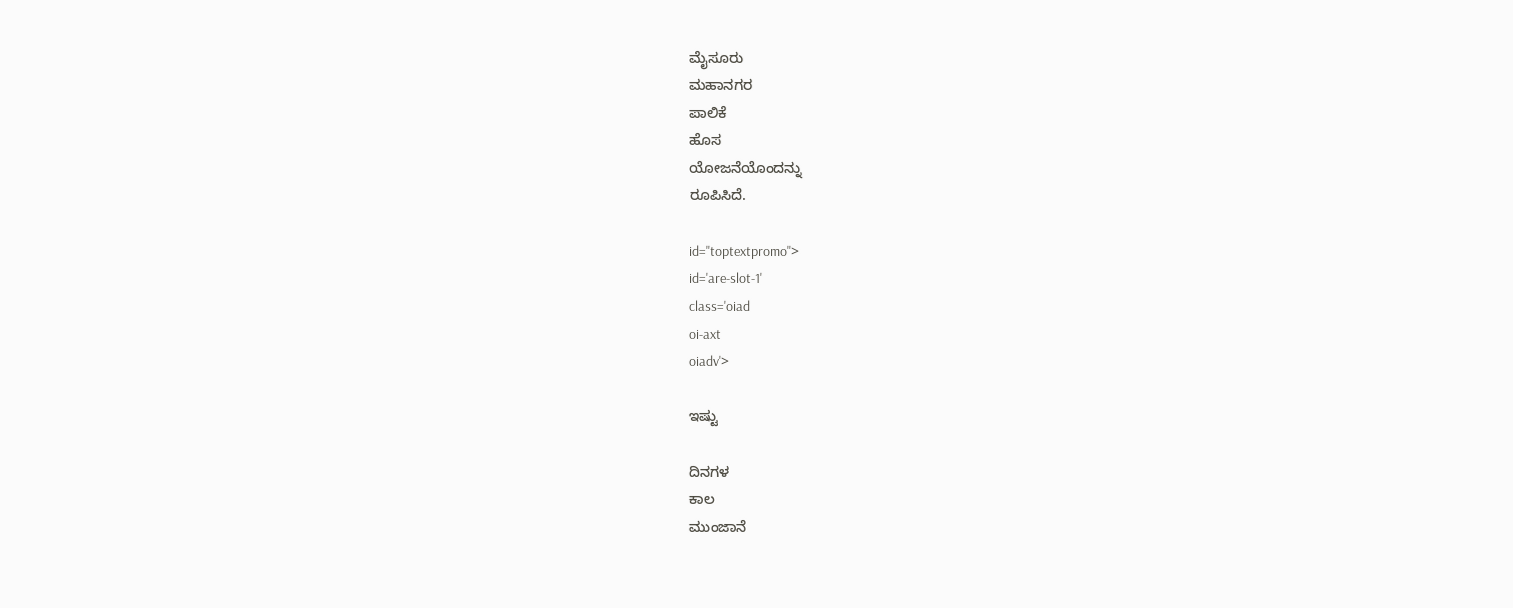ಮೈಸೂರು
ಮಹಾನಗರ
ಪಾಲಿಕೆ
ಹೊಸ
ಯೋಜನೆಯೊಂದನ್ನು
ರೂಪಿಸಿದೆ.

id="toptextpromo">
id='are-slot-1'
class='oiad
oi-axt
oiadv'>

ಇಷ್ಟು

ದಿನಗಳ
ಕಾಲ
ಮುಂಜಾನೆ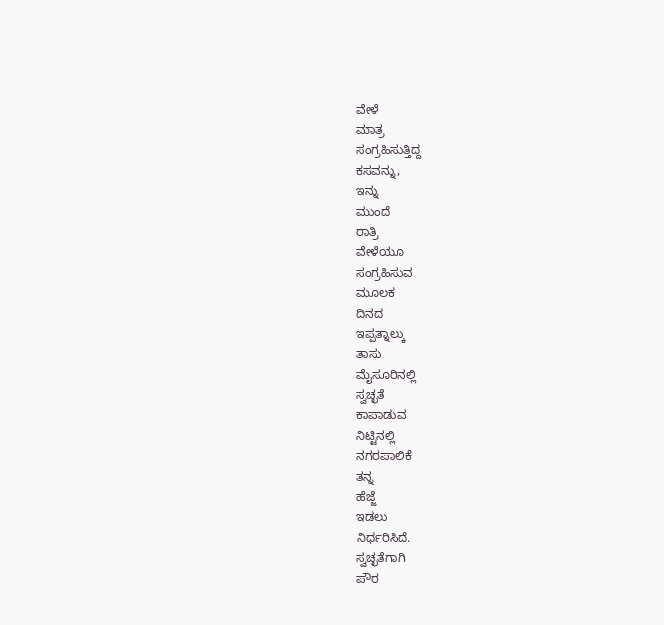ವೇಳೆ
ಮಾತ್ರ
ಸಂಗ್ರಹಿಸುತ್ತಿದ್ದ
ಕಸವನ್ನು,
ಇನ್ನು
ಮುಂದೆ
ರಾತ್ರಿ
ವೇಳೆಯೂ
ಸಂಗ್ರಹಿಸುವ
ಮೂಲಕ
ದಿನದ
ಇಪ್ಪತ್ನಾಲ್ಕು
ತಾಸು
ಮೈಸೂರಿನಲ್ಲಿ
ಸ್ವಚ್ಛತೆ
ಕಾಪಾಡುವ
ನಿಟ್ಟಿನಲ್ಲಿ
ನಗರಪಾಲಿಕೆ
ತನ್ನ
ಹೆಜ್ಜೆ
ಇಡಲು
ನಿರ್ಧರಿಸಿದೆ.
ಸ್ವಚ್ಛತೆಗಾಗಿ
ಪೌರ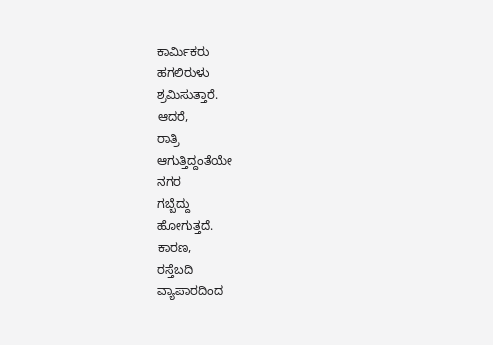ಕಾರ್ಮಿಕರು
ಹಗಲಿರುಳು
ಶ್ರಮಿಸುತ್ತಾರೆ.
ಆದರೆ,
ರಾತ್ರಿ
ಆಗುತ್ತಿದ್ದಂತೆಯೇ
ನಗರ
ಗಬ್ಬೆದ್ದು
ಹೋಗುತ್ತದೆ.
ಕಾರಣ,
ರಸ್ತೆಬದಿ
ವ್ಯಾಪಾರದಿಂದ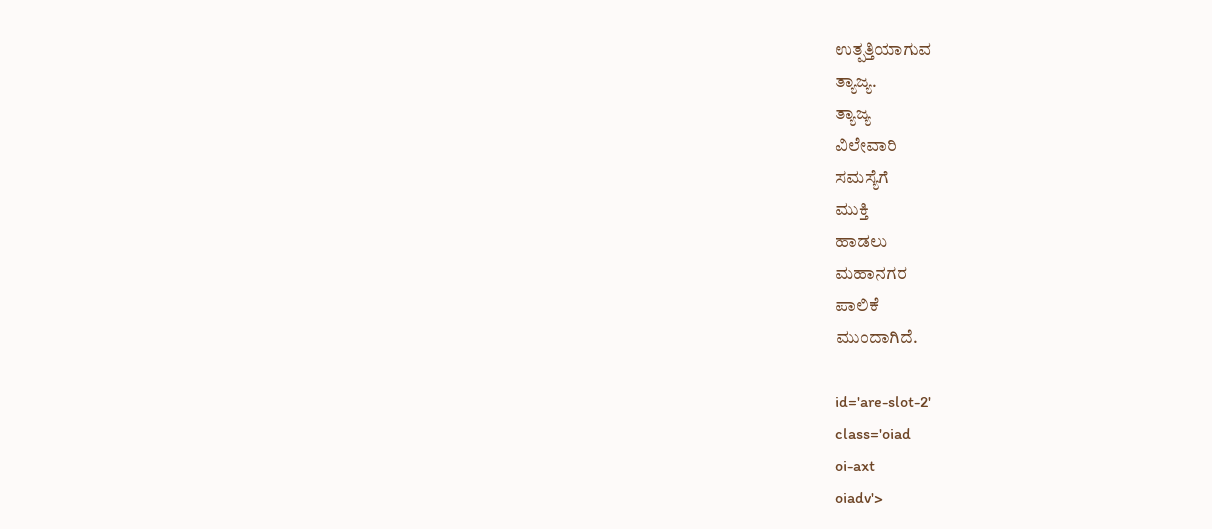ಉತ್ಪತ್ತಿಯಾಗುವ
ತ್ಯಾಜ್ಯ.
ತ್ಯಾಜ್ಯ
ವಿಲೇವಾರಿ
ಸಮಸ್ಯೆಗೆ
ಮುಕ್ತಿ
ಹಾಡಲು
ಮಹಾನಗರ
ಪಾಲಿಕೆ
ಮುಂದಾಗಿದೆ.

id='are-slot-2'
class='oiad
oi-axt
oiadv'>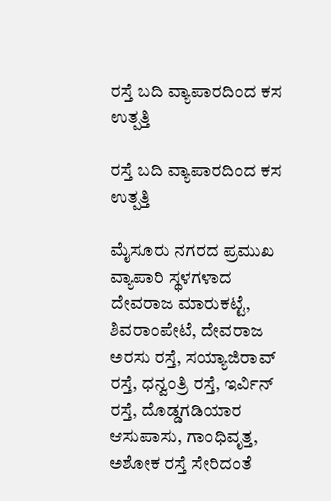ರಸ್ತೆ ಬದಿ ವ್ಯಾಪಾರದಿಂದ ಕಸ ಉತ್ಪತ್ತಿ

ರಸ್ತೆ ಬದಿ ವ್ಯಾಪಾರದಿಂದ ಕಸ ಉತ್ಪತ್ತಿ

ಮೈಸೂರು ನಗರದ ಪ್ರಮುಖ ವ್ಯಾಪಾರಿ ಸ್ಥಳಗಳಾದ ದೇವರಾಜ ಮಾರುಕಟ್ಟೆ, ಶಿವರಾಂಪೇಟೆ, ದೇವರಾಜ ಅರಸು ರಸ್ತೆ, ಸಯ್ಯಾಜಿರಾವ್ ರಸ್ತೆ, ಧನ್ವಂತ್ರಿ ರಸ್ತೆ, ಇರ್ವಿನ್ ರಸ್ತೆ, ದೊಡ್ಡಗಡಿಯಾರ ಆಸುಪಾಸು, ಗಾಂಧಿವೃತ್ತ, ಅಶೋಕ ರಸ್ತೆ ಸೇರಿದಂತೆ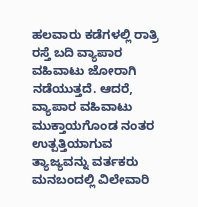ಹಲವಾರು ಕಡೆಗಳಲ್ಲಿ ರಾತ್ರಿ ರಸ್ತೆ ಬದಿ ವ್ಯಾಪಾರ ವಹಿವಾಟು ಜೋರಾಗಿ ನಡೆಯುತ್ತದೆ. ಆದರೆ, ವ್ಯಾಪಾರ ವಹಿವಾಟು ಮುಕ್ತಾಯಗೊಂಡ ನಂತರ ಉತ್ಪತ್ತಿಯಾಗುವ ತ್ಯಾಜ್ಯವನ್ನು ವರ್ತಕರು ಮನಬಂದಲ್ಲಿ ವಿಲೇವಾರಿ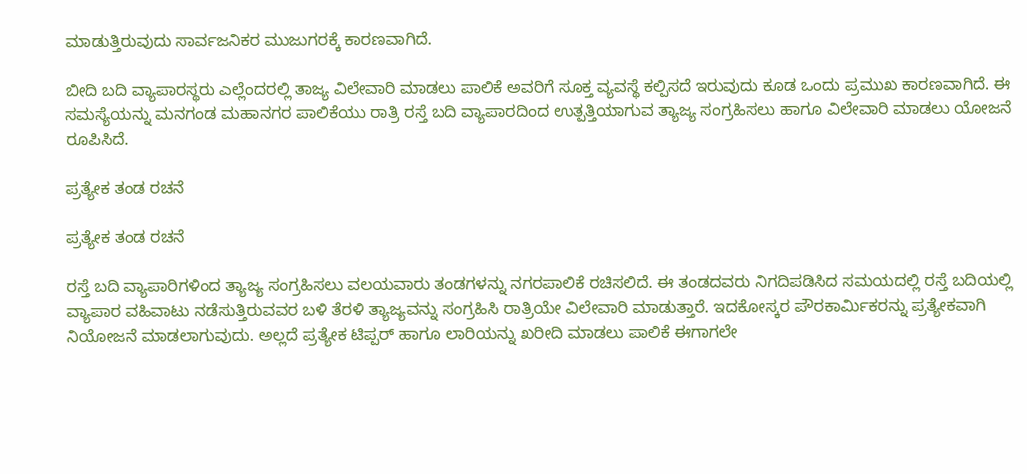ಮಾಡುತ್ತಿರುವುದು ಸಾರ್ವಜನಿಕರ ಮುಜುಗರಕ್ಕೆ ಕಾರಣವಾಗಿದೆ.

ಬೀದಿ ಬದಿ ವ್ಯಾಪಾರಸ್ಥರು ಎಲ್ಲೆಂದರಲ್ಲಿ ತಾಜ್ಯ ವಿಲೇವಾರಿ ಮಾಡಲು ಪಾಲಿಕೆ ಅವರಿಗೆ ಸೂಕ್ತ ವ್ಯವಸ್ಥೆ ಕಲ್ಪಿಸದೆ ಇರುವುದು ಕೂಡ ಒಂದು ಪ್ರಮುಖ ಕಾರಣವಾಗಿದೆ. ಈ ಸಮಸ್ಯೆಯನ್ನು ಮನಗಂಡ ಮಹಾನಗರ ಪಾಲಿಕೆಯು ರಾತ್ರಿ ರಸ್ತೆ ಬದಿ ವ್ಯಾಪಾರದಿಂದ ಉತ್ಪತ್ತಿಯಾಗುವ ತ್ಯಾಜ್ಯ ಸಂಗ್ರಹಿಸಲು ಹಾಗೂ ವಿಲೇವಾರಿ ಮಾಡಲು ಯೋಜನೆ ರೂಪಿಸಿದೆ.

ಪ್ರತ್ಯೇಕ ತಂಡ ರಚನೆ

ಪ್ರತ್ಯೇಕ ತಂಡ ರಚನೆ

ರಸ್ತೆ ಬದಿ ವ್ಯಾಪಾರಿಗಳಿಂದ ತ್ಯಾಜ್ಯ ಸಂಗ್ರಹಿಸಲು ವಲಯವಾರು ತಂಡಗಳನ್ನು ನಗರಪಾಲಿಕೆ ರಚಿಸಲಿದೆ. ಈ ತಂಡದವರು ನಿಗದಿಪಡಿಸಿದ ಸಮಯದಲ್ಲಿ ರಸ್ತೆ ಬದಿಯಲ್ಲಿ ವ್ಯಾಪಾರ ವಹಿವಾಟು ನಡೆಸುತ್ತಿರುವವರ ಬಳಿ ತೆರಳಿ ತ್ಯಾಜ್ಯವನ್ನು ಸಂಗ್ರಹಿಸಿ ರಾತ್ರಿಯೇ ವಿಲೇವಾರಿ ಮಾಡುತ್ತಾರೆ. ಇದಕೋಸ್ಕರ ಪೌರಕಾರ್ಮಿಕರನ್ನು ಪ್ರತ್ಯೇಕವಾಗಿ ನಿಯೋಜನೆ ಮಾಡಲಾಗುವುದು. ಅಲ್ಲದೆ ಪ್ರತ್ಯೇಕ ಟಿಪ್ಪರ್ ಹಾಗೂ ಲಾರಿಯನ್ನು ಖರೀದಿ ಮಾಡಲು ಪಾಲಿಕೆ ಈಗಾಗಲೇ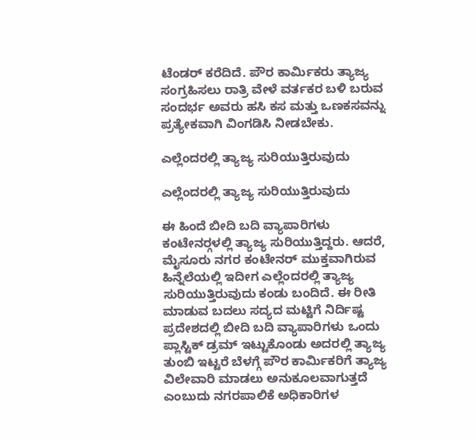ಟೆಂಡರ್ ಕರೆದಿದೆ. ಪೌರ ಕಾರ್ಮಿಕರು ತ್ಯಾಜ್ಯ ಸಂಗ್ರಹಿಸಲು ರಾತ್ರಿ ವೇಳೆ ವರ್ತಕರ ಬಳಿ ಬರುವ ಸಂದರ್ಭ ಅವರು ಹಸಿ ಕಸ ಮತ್ತು ಒಣಕಸವನ್ನು ಪ್ರತ್ಯೇಕವಾಗಿ ವಿಂಗಡಿಸಿ ನೀಡಬೇಕು.

ಎಲ್ಲೆಂದರಲ್ಲಿ ತ್ಯಾಜ್ಯ ಸುರಿಯುತ್ತಿರುವುದು

ಎಲ್ಲೆಂದರಲ್ಲಿ ತ್ಯಾಜ್ಯ ಸುರಿಯುತ್ತಿರುವುದು

ಈ ಹಿಂದೆ ಬೀದಿ ಬದಿ ವ್ಯಾಪಾರಿಗಳು ಕಂಟೇನರ್‍ಗಳಲ್ಲಿ ತ್ಯಾಜ್ಯ ಸುರಿಯುತ್ತಿದ್ದರು. ಆದರೆ, ಮೈಸೂರು ನಗರ ಕಂಟೇನರ್ ಮುಕ್ತವಾಗಿರುವ ಹಿನ್ನೆಲೆಯಲ್ಲಿ ಇದೀಗ ಎಲ್ಲೆಂದರಲ್ಲಿ ತ್ಯಾಜ್ಯ ಸುರಿಯುತ್ತಿರುವುದು ಕಂಡು ಬಂದಿದೆ. ಈ ರೀತಿ ಮಾಡುವ ಬದಲು ಸದ್ಯದ ಮಟ್ಟಿಗೆ ನಿರ್ದಿಷ್ಟ ಪ್ರದೇಶದಲ್ಲಿ ಬೀದಿ ಬದಿ ವ್ಯಾಪಾರಿಗಳು ಒಂದು ಪ್ಲಾಸ್ಟಿಕ್ ಡ್ರಮ್ ಇಟ್ಟುಕೊಂಡು ಅದರಲ್ಲಿ ತ್ಯಾಜ್ಯ ತುಂಬಿ ಇಟ್ಟರೆ ಬೆಳಗ್ಗೆ ಪೌರ ಕಾರ್ಮಿಕರಿಗೆ ತ್ಯಾಜ್ಯ ವಿಲೇವಾರಿ ಮಾಡಲು ಅನುಕೂಲವಾಗುತ್ತದೆ ಎಂಬುದು ನಗರಪಾಲಿಕೆ ಅಧಿಕಾರಿಗಳ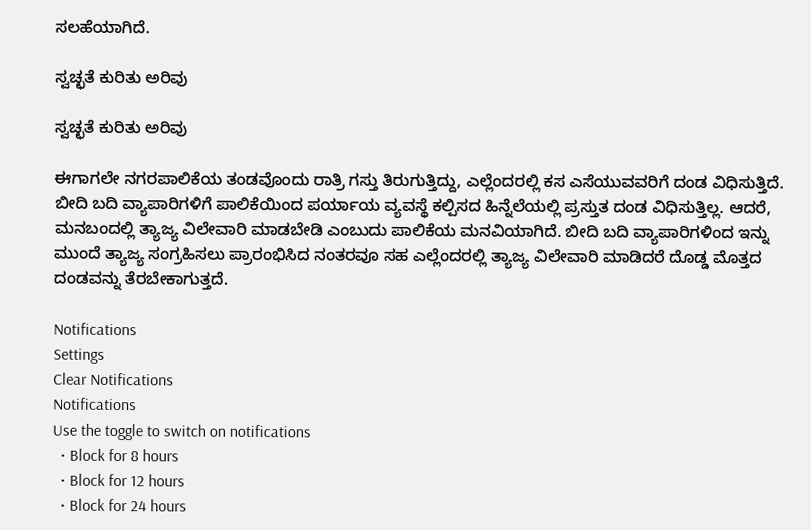ಸಲಹೆಯಾಗಿದೆ.

ಸ್ವಚ್ಛತೆ ಕುರಿತು ಅರಿವು

ಸ್ವಚ್ಛತೆ ಕುರಿತು ಅರಿವು

ಈಗಾಗಲೇ ನಗರಪಾಲಿಕೆಯ ತಂಡವೊಂದು ರಾತ್ರಿ ಗಸ್ತು ತಿರುಗುತ್ತಿದ್ದು, ಎಲ್ಲೆಂದರಲ್ಲಿ ಕಸ ಎಸೆಯುವವರಿಗೆ ದಂಡ ವಿಧಿಸುತ್ತಿದೆ. ಬೀದಿ ಬದಿ ವ್ಯಾಪಾರಿಗಳಿಗೆ ಪಾಲಿಕೆಯಿಂದ ಪರ್ಯಾಯ ವ್ಯವಸ್ಥೆ ಕಲ್ಪಿಸದ ಹಿನ್ನೆಲೆಯಲ್ಲಿ ಪ್ರಸ್ತುತ ದಂಡ ವಿಧಿಸುತ್ತಿಲ್ಲ. ಆದರೆ, ಮನಬಂದಲ್ಲಿ ತ್ಯಾಜ್ಯ ವಿಲೇವಾರಿ ಮಾಡಬೇಡಿ ಎಂಬುದು ಪಾಲಿಕೆಯ ಮನವಿಯಾಗಿದೆ. ಬೀದಿ ಬದಿ ವ್ಯಾಪಾರಿಗಳಿಂದ ಇನ್ನು ಮುಂದೆ ತ್ಯಾಜ್ಯ ಸಂಗ್ರಹಿಸಲು ಪ್ರಾರಂಭಿಸಿದ ನಂತರವೂ ಸಹ ಎಲ್ಲೆಂದರಲ್ಲಿ ತ್ಯಾಜ್ಯ ವಿಲೇವಾರಿ ಮಾಡಿದರೆ ದೊಡ್ಡ ಮೊತ್ತದ ದಂಡವನ್ನು ತೆರಬೇಕಾಗುತ್ತದೆ.

Notifications
Settings
Clear Notifications
Notifications
Use the toggle to switch on notifications
  • Block for 8 hours
  • Block for 12 hours
  • Block for 24 hours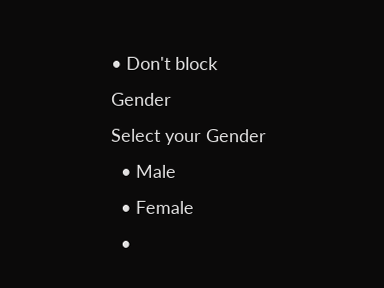• Don't block
Gender
Select your Gender
  • Male
  • Female
  •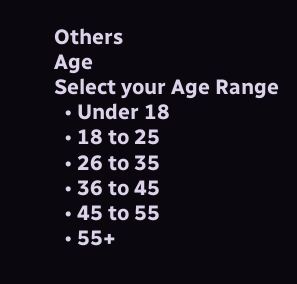Others
Age
Select your Age Range
  • Under 18
  • 18 to 25
  • 26 to 35
  • 36 to 45
  • 45 to 55
  • 55+